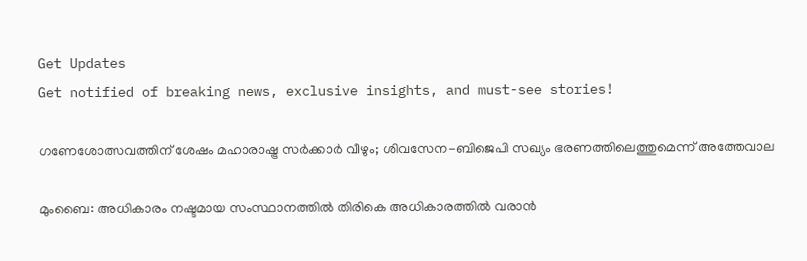Get Updates
Get notified of breaking news, exclusive insights, and must-see stories!

ഗണേശോത്സവത്തിന് ശേഷം മഹാരാഷ്ട്ര സര്‍ക്കാര്‍ വീഴും; ശിവസേന-ബിജെപി സഖ്യം ഭരണത്തിലെത്തുമെന്ന് അത്തേവാല

മുംബൈ: അധികാരം നഷ്ടമായ സംസ്ഥാനത്തില്‍ തിരികെ അധികാരത്തില്‍ വരാന്‍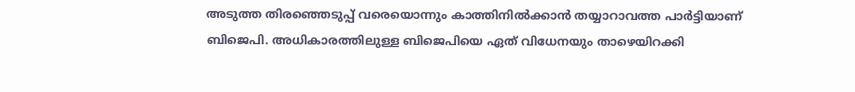അടുത്ത തിരഞ്ഞെടുപ്പ് വരെയൊന്നും കാത്തിനില്‍ക്കാന്‍ തയ്യാറാവത്ത പാര്‍ട്ടിയാണ് ബിജെപി. അധികാരത്തിലുള്ള ബിജെപിയെ ഏത് വിധേനയും താഴെയിറക്കി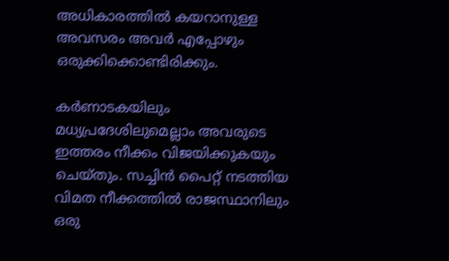അധികാരത്തില്‍ കയറാനുള്ള അവസരം അവര്‍ എപ്പോഴും ഒരുക്കിക്കൊണ്ടിരിക്കും.

കര്‍ണാടകയിലും മധ്യപ്രദേശിലുമെല്ലാം അവരുടെ ഇത്തരം നീക്കം വിജയിക്കുകയും ചെയ്തും. സച്ചിന്‍ പൈറ്റ് നടത്തിയ വിമത നീക്കത്തില്‍ രാജസ്ഥാനിലും ഒരു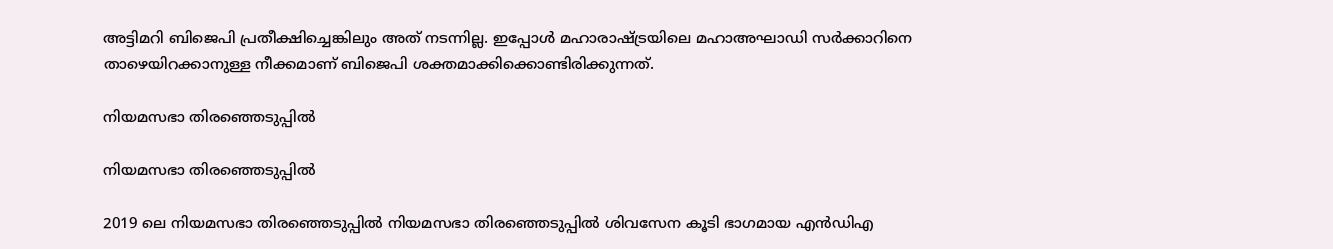അട്ടിമറി ബിജെപി പ്രതീക്ഷിച്ചെങ്കിലും അത് നടന്നില്ല. ഇപ്പോള്‍ മഹാരാഷ്ട്രയിലെ മഹാഅഘാഡി സര്‍ക്കാറിനെ താഴെയിറക്കാനുള്ള നീക്കമാണ് ബിജെപി ശക്തമാക്കിക്കൊണ്ടിരിക്കുന്നത്.

നിയമസഭാ തിരഞ്ഞെടുപ്പില്‍

നിയമസഭാ തിരഞ്ഞെടുപ്പില്‍

2019 ലെ നിയമസഭാ തിരഞ്ഞെടുപ്പില്‍ നിയമസഭാ തിരഞ്ഞെടുപ്പില്‍ ശിവസേന കൂടി ഭാഗമായ എന്‍ഡിഎ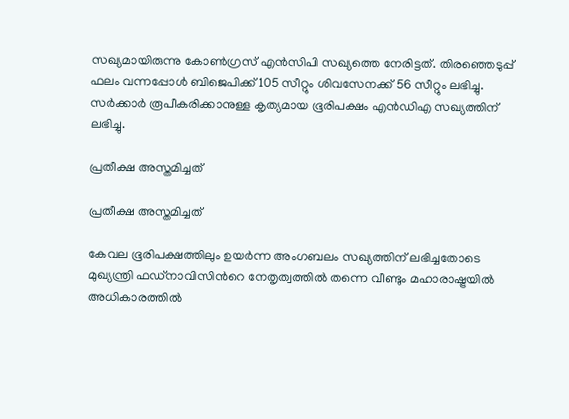സഖ്യമായിരുന്നു കോണ്‍ഗ്രസ് എന്‍സിപി സഖ്യത്തെ നേരിട്ടത്. തിരഞ്ഞെടുപ്പ് ഫലം വന്നപ്പോള്‍ ബിജെപിക്ക് 105 സീറ്റും ശിവസേനക്ക് 56 സീറ്റും ലഭിച്ചു. സര്‍ക്കാര്‍ രൂപീകരിക്കാനുള്ള കൃത്യമായ ഭൂരിപക്ഷം എന്‍ഡിഎ സഖ്യത്തിന് ലഭിച്ചു.

പ്രതീക്ഷ അസ്തമിച്ചത്

പ്രതീക്ഷ അസ്തമിച്ചത്

കേവല ഭൂരിപക്ഷത്തിലും ഉയര്‍ന്ന അംഗബലം സഖ്യത്തിന് ലഭിച്ചതോടെ മുഖ്യന്ത്രി ഫഡ്നാവിസിന്‍റെ നേതൃത്വത്തില്‍ തന്നെ വീണ്ടും മഹാരാഷ്ട്രയില്‍ അധികാരത്തില്‍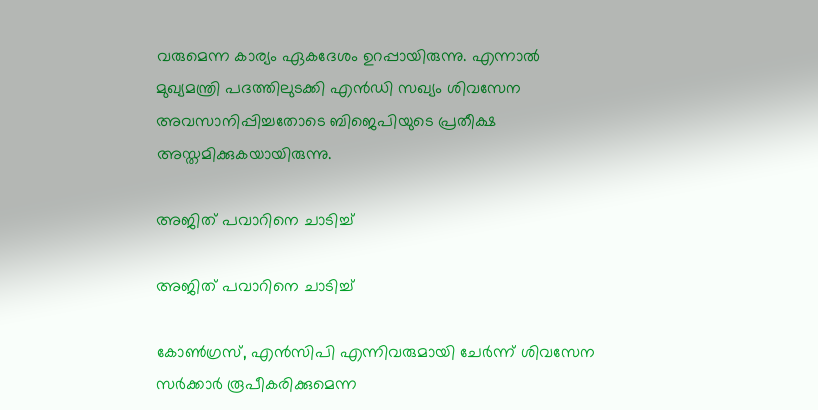വരുമെന്ന കാര്യം ഏകദേശം ഉറപ്പായിരുന്നു. എന്നാല്‍ മുഖ്യമന്ത്രി പദത്തിലുടക്കി എന്‍ഡി സഖ്യം ശിവസേന അവസാനിപ്പിച്ചതോടെ ബിജെപിയുടെ പ്രതീക്ഷ അസ്തമിക്കുകയായിരുന്നു.

അജിത് പവാറിനെ ചാടിച്ച്

അജിത് പവാറിനെ ചാടിച്ച്

കോണ്‍ഗ്രസ്, എന്‍സിപി എന്നിവരുമായി ചേര്‍ന്ന് ശിവസേന സര്‍ക്കാര്‍ രൂപീകരിക്കുമെന്ന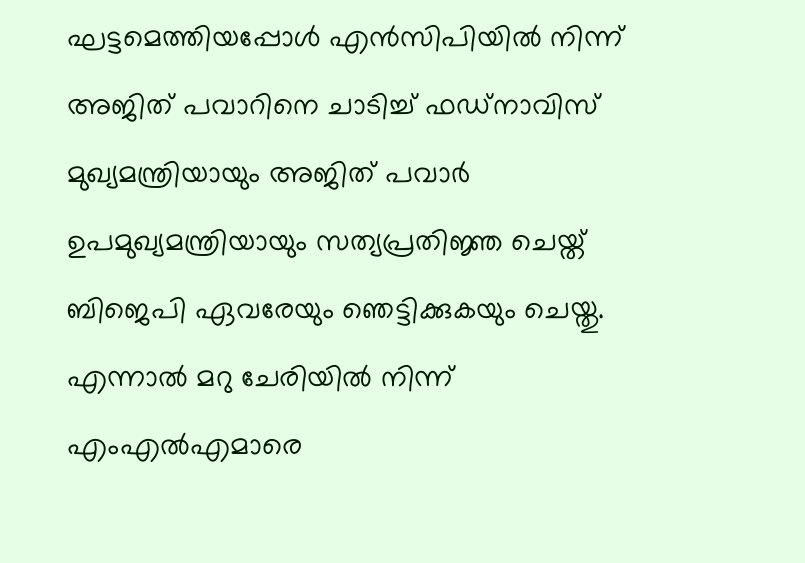ഘട്ടമെത്തിയപ്പോള്‍ എന്‍സിപിയില്‍ നിന്ന് അജിത് പവാറിനെ ചാടിച്ച് ഫഡ്നാവിസ് മുഖ്യമന്ത്രിയായും അജിത് പവാര്‍ ഉപമുഖ്യമന്ത്രിയായും സത്യപ്രതിജ്ഞ ചെയ്ത് ബിജെപി ഏവരേയും ഞെട്ടിക്കുകയും ചെയ്തു. എന്നാല്‍ മറു ചേരിയില്‍ നിന്ന് എംഎല്‍എമാരെ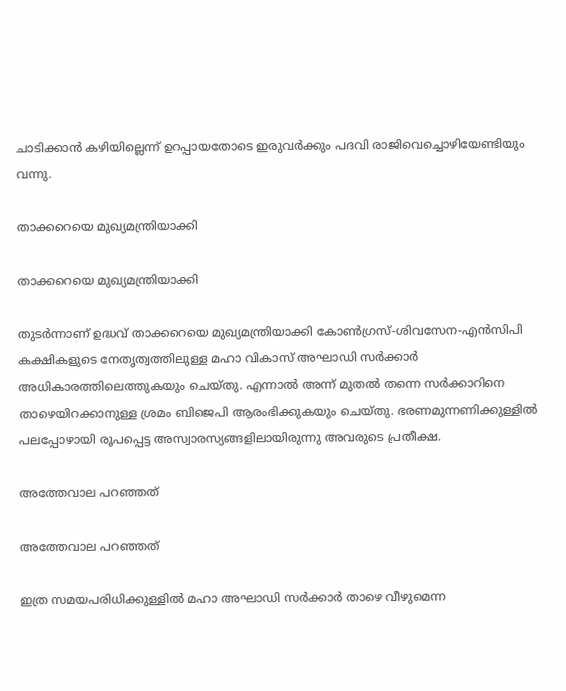ചാടിക്കാന്‍ കഴിയില്ലെന്ന് ഉറപ്പായതോടെ ഇരുവര്‍ക്കും പദവി രാജിവെച്ചൊഴിയേണ്ടിയും വന്നു.

താക്കറെയെ മുഖ്യമന്ത്രിയാക്കി

താക്കറെയെ മുഖ്യമന്ത്രിയാക്കി

തുടര്‍ന്നാണ് ഉദ്ധവ് താക്കറെയെ മുഖ്യമന്ത്രിയാക്കി കോണ്‍ഗ്രസ്-ശിവസേന-എന്‍സിപി കക്ഷികളുടെ നേതൃത്വത്തിലുള്ള മഹാ വികാസ് അഘാഡി സര്‍ക്കാര്‍ അധികാരത്തിലെത്തുകയും ചെയ്തു. എന്നാല്‍ അന്ന് മുതല്‍ തന്നെ സര്‍ക്കാറിനെ താഴെയിറക്കാനുള്ള ശ്രമം ബിജെപി ആരംഭിക്കുകയും ചെയ്തു. ഭരണമുന്നണിക്കുള്ളില്‍ പലപ്പോഴായി രൂപപ്പെട്ട അസ്വാരസ്യങ്ങളിലായിരുന്നു അവരുടെ പ്രതീക്ഷ.

അത്തേവാല പറഞ്ഞത്

അത്തേവാല പറഞ്ഞത്

ഇത്ര സമയപരിധിക്കുള്ളില്‍ മഹാ അഘാഡി സര്‍ക്കാര്‍ താഴെ വീഴുമെന്ന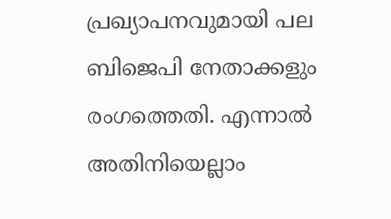പ്രഖ്യാപനവുമായി പല ബിജെപി നേതാക്കളും രംഗത്തെതി. എന്നാല്‍ അതിനിയെല്ലാം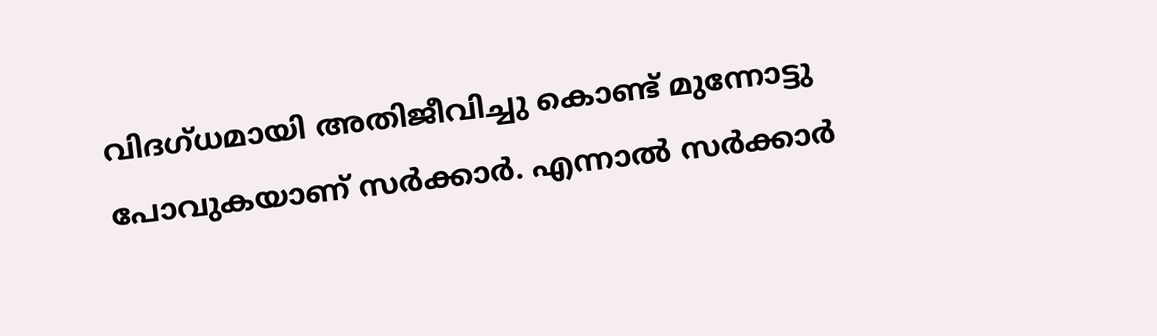വിദഗ്ധമായി അതിജീവിച്ചു കൊണ്ട് മുന്നോട്ടു പോവുകയാണ് സര്‍ക്കാര്‍. എന്നാല്‍ സര്‍ക്കാര്‍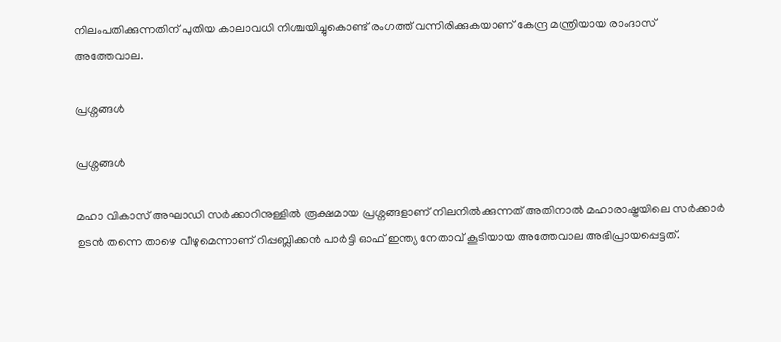നിലംപതിക്കുന്നതിന് പുതിയ കാലാവധി നിശ്ചയിച്ചുകൊണ്ട് രംഗത്ത് വന്നിരിക്കുകയാണ് കേന്ദ്ര മന്ത്രിയായ രാംദാസ് അത്തേവാല.

പ്രശ്നങ്ങള്‍

പ്രശ്നങ്ങള്‍

മഹാ വികാസ് അഘാഡി സര്‍ക്കാറിനുള്ളില്‍ രൂക്ഷമായ പ്രശ്നങ്ങളാണ് നിലനില്‍ക്കുന്നത് അതിനാല്‍ മഹാരാഷ്ട്രയിലെ സര്‍ക്കാര്‍ ഉടന്‍ തന്നെ താഴെ വീഴുമെന്നാണ് റിപ്പബ്ലിക്കന്‍ പാര്‍ട്ടി ഓഫ് ഇന്ത്യ നേതാവ് കൂടിയായ അത്തേവാല അഭിപ്രായപ്പെട്ടത്.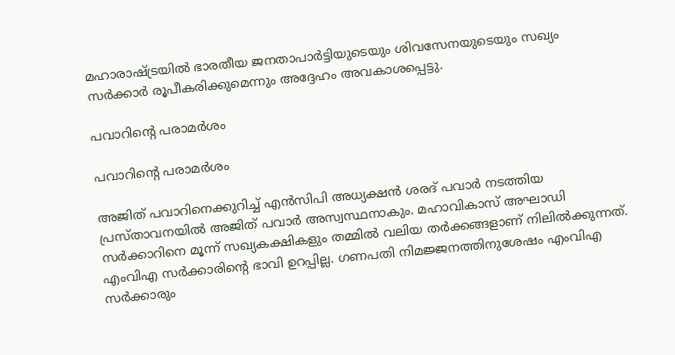മഹാരാഷ്ട്രയിൽ ഭാരതീയ ജനതാപാർട്ടിയുടെയും ശിവസേനയുടെയും സഖ്യം സർക്കാർ രൂപീകരിക്കുമെന്നും അദ്ദേഹം അവകാശപ്പെട്ടു.

പവാറിന്‍റെ പരാമര്‍ശം

പവാറിന്‍റെ പരാമര്‍ശം

അജിത് പവാറിനെക്കുറിച്ച് എൻ‌സി‌പി അധ്യക്ഷന്‍ ശരദ് പവാർ നടത്തിയ പ്രസ്താവനയിൽ അജിത് പവാർ അസ്വസ്ഥനാകും. മഹാവികാസ് അഘാഡി സര്‍ക്കാറിനെ മൂന്ന് സഖ്യകക്ഷികളും തമ്മില്‍ വലിയ തര്‍ക്കങ്ങളാണ് നിലില്‍ക്കുന്നത്. എംവിഎ സർക്കാരിന്റെ ഭാവി ഉറപ്പില്ല. ഗണപതി നിമജ്ജനത്തിനുശേഷം എം‌വി‌എ സർക്കാരും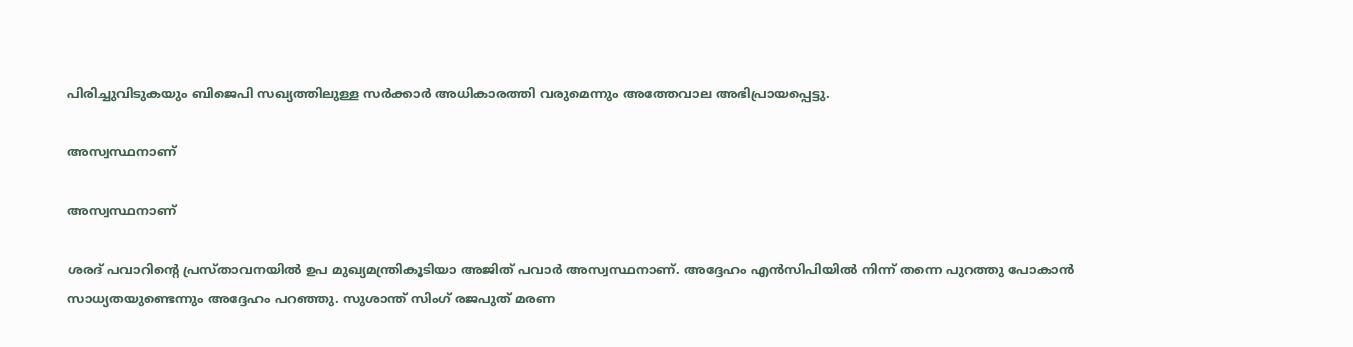പിരിച്ചുവിടുകയും ബിജെപി സഖ്യത്തിലുള്ള സര്‍ക്കാര്‍ അധികാരത്തി വരുമെന്നും അത്തേവാല അഭിപ്രായപ്പെട്ടു.

അസ്വസ്ഥനാണ്

അസ്വസ്ഥനാണ്

ശരദ് പവാറിന്‍റെ പ്രസ്താവനയില്‍ ഉപ മുഖ്യമന്ത്രികൂടിയാ അജിത് പവാർ അസ്വസ്ഥനാണ്. അദ്ദേഹം എന്‍സിപിയില്‍ നിന്ന് തന്നെ പുറത്തു പോകാന്‍ സാധ്യതയുണ്ടെന്നും അദ്ദേഹം പറഞ്ഞു. സുശാന്ത് സിംഗ് രജപുത് മരണ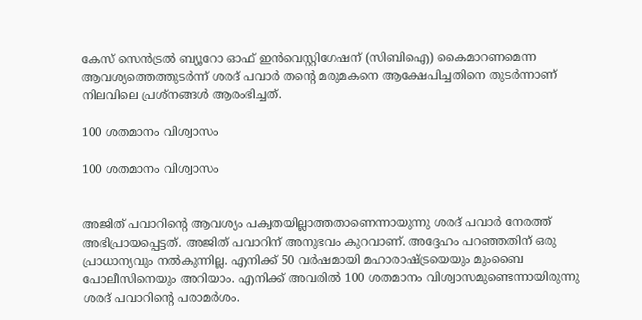കേസ് സെൻട്രൽ ബ്യൂറോ ഓഫ് ഇൻവെസ്റ്റിഗേഷന് (സിബിഐ) കൈമാറണമെന്ന ആവശ്യത്തെത്തുടർന്ന് ശരദ് പവാർ തന്റെ മരുമകനെ ആക്ഷേപിച്ചതിനെ തുടർന്നാണ് നിലവിലെ പ്രശ്നങ്ങള്‍ ആരംഭിച്ചത്.

100 ശതമാനം വിശ്വാസം

100 ശതമാനം വിശ്വാസം


അജിത് പവാറിന്‍റെ ആവശ്യം പക്വതയില്ലാത്തതാണെന്നായുന്നു ശരദ് പവാര്‍ നേരത്ത് അഭിപ്രായപ്പെട്ടത്. അജിത് പവാറിന് അനുഭവം കുറവാണ്. അദ്ദേഹം പറഞ്ഞതിന് ഒരു പ്രാധാന്യവും നൽകുന്നില്ല. എനിക്ക് 50 വർഷമായി മഹാരാഷ്ട്രയെയും മുംബൈ പോലീസിനെയും അറിയാം. എനിക്ക് അവരിൽ 100 ശതമാനം വിശ്വാസമുണ്ടെന്നായിരുന്നു ശരദ് പവാറിന്‍റെ പരാമര്‍ശം.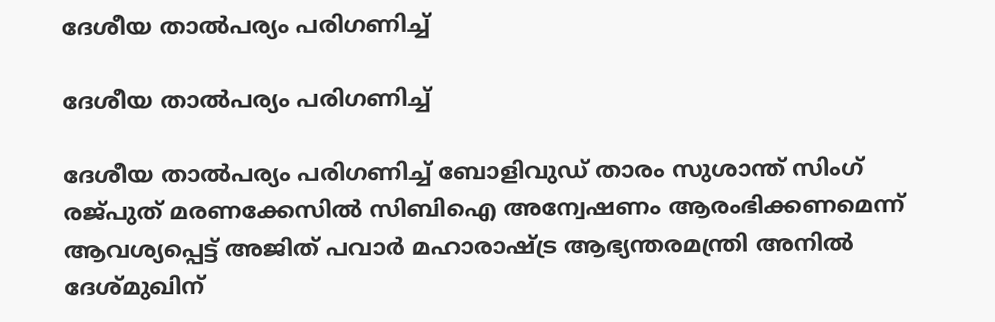ദേശീയ താല്‍പര്യം പരിഗണിച്ച്

ദേശീയ താല്‍പര്യം പരിഗണിച്ച്

ദേശീയ താല്‍പര്യം പരിഗണിച്ച് ബോളിവുഡ് താരം സുശാന്ത് സിംഗ് രജ്പുത് മരണക്കേസിൽ സിബിഐ അന്വേഷണം ആരംഭിക്കണമെന്ന് ആവശ്യപ്പെട്ട് അജിത് പവാര്‍ മഹാരാഷ്ട്ര ആഭ്യന്തരമന്ത്രി അനിൽ ദേശ്മുഖിന്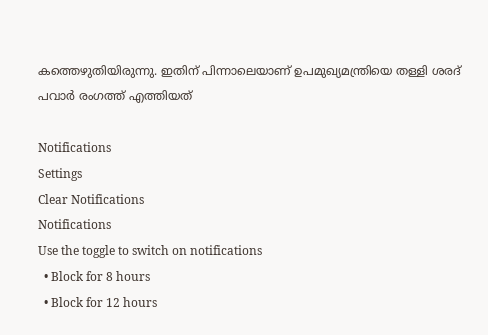കത്തെഴുതിയിരുന്നു. ഇതിന് പിന്നാലെയാണ് ഉപമുഖ്യമന്ത്രിയെ തള്ളി ശരദ് പവാര്‍ രംഗത്ത് എത്തിയത്

Notifications
Settings
Clear Notifications
Notifications
Use the toggle to switch on notifications
  • Block for 8 hours
  • Block for 12 hours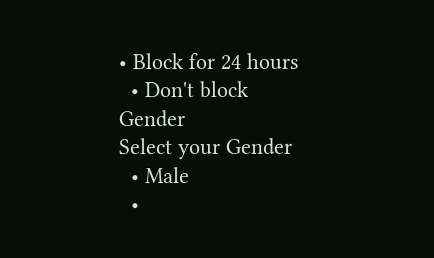• Block for 24 hours
  • Don't block
Gender
Select your Gender
  • Male
  •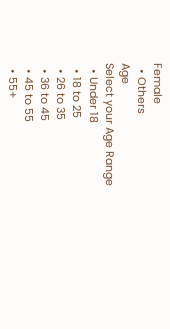Female
  • Others
Age
Select your Age Range
  • Under 18
  • 18 to 25
  • 26 to 35
  • 36 to 45
  • 45 to 55
  • 55+